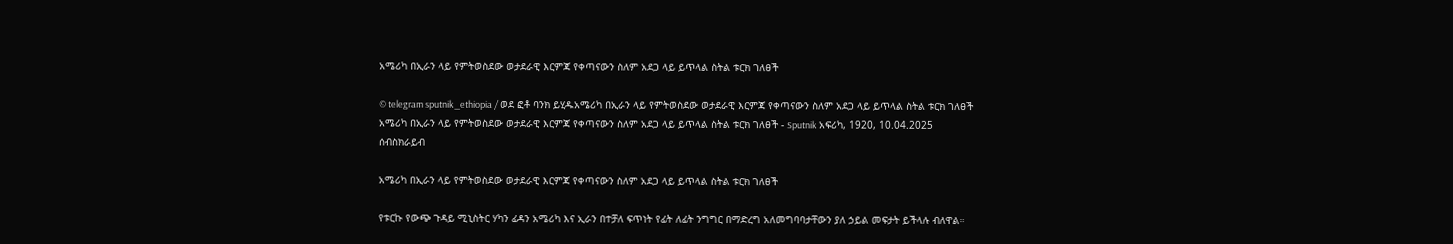አሜሪካ በኢራን ላይ የምትወስደው ወታደራዊ እርምጃ የቀጣናውን ስለም አደጋ ላይ ይጥላል ስትል ቱርክ ገለፀች

© telegram sputnik_ethiopia / ወደ ፎቶ ባንክ ይሂዱአሜሪካ በኢራን ላይ የምትወስደው ወታደራዊ እርምጃ የቀጣናውን ስለም አደጋ ላይ ይጥላል ስትል ቱርክ ገለፀች
አሜሪካ በኢራን ላይ የምትወስደው ወታደራዊ እርምጃ የቀጣናውን ስለም አደጋ ላይ ይጥላል ስትል ቱርክ ገለፀች - Sputnik አፍሪካ, 1920, 10.04.2025
ሰብስክራይብ

አሜሪካ በኢራን ላይ የምትወስደው ወታደራዊ እርምጃ የቀጣናውን ስለም አደጋ ላይ ይጥላል ስትል ቱርክ ገለፀች

የቱርኩ የውጭ ጉዳይ ሚኒስትር ሃካን ፊዳን አሜሪካ እና ኢራን በተቻለ ፍጥነት የፊት ለፊት ንግግር በማድረግ አለመግባባታቸውን ያለ ኃይል መፍታት ይችላሉ ብለዋል።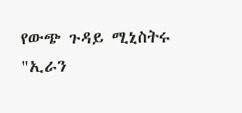የውጭ ጉዳይ ሚኒስትሩ "ኢራን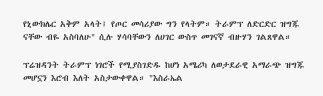የኒውክሌር አቅም አላት፤ የጦር መሳሪያው ግን የላትም። ትራምፕ ለድርድር ዝግጁ ናቸው ብዬ አስባለሁ" ሲሉ ሃሳባቸውን ለሀገር ውስጥ መገናኛ ብዙሃን ገልጸዋል።

ፕሬዝዳንት ትራምፕ ነገሮች የሚያስገድዱ ከሆነ አሜሪካ ለወታደራዊ አማራጭ ዝግጁ መሆኗን እሮብ እለት አስታውቀዋል። "እስራኤል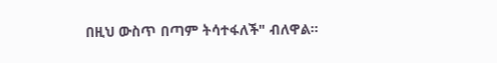በዚህ ውስጥ በጣም ትሳተፋለች" ብለዋል።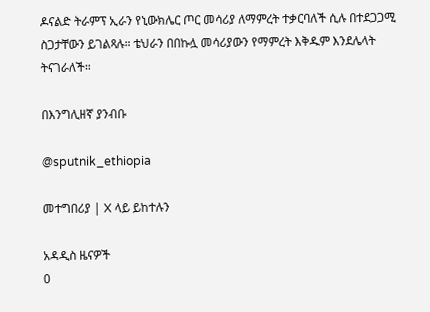ዶናልድ ትራምፕ ኢራን የኒውክሌር ጦር መሳሪያ ለማምረት ተቃርባለች ሲሉ በተደጋጋሚ ስጋታቸውን ይገልጻሉ። ቴህራን በበኩሏ መሳሪያውን የማምረት እቅዱም እንደሌላት ትናገራለች።

በእንግሊዘኛ ያንብቡ

@sputnik_ethiopia

መተግበሪያ | X ላይ ይከተሉን

አዳዲስ ዜናዎች
0